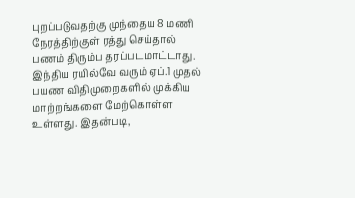புறப்படுவதற்கு முந்தைய 8 மணி நேரத்திற்குள் ரத்து செய்தால் பணம் திரும்ப தரப்படமாட்டாது.
இந்திய ரயில்வே வரும் ஏப்.1 முதல் பயண விதிமுறைகளில் முக்கிய மாற்றங்களை மேற்கொள்ள உள்ளது. இதன்படி,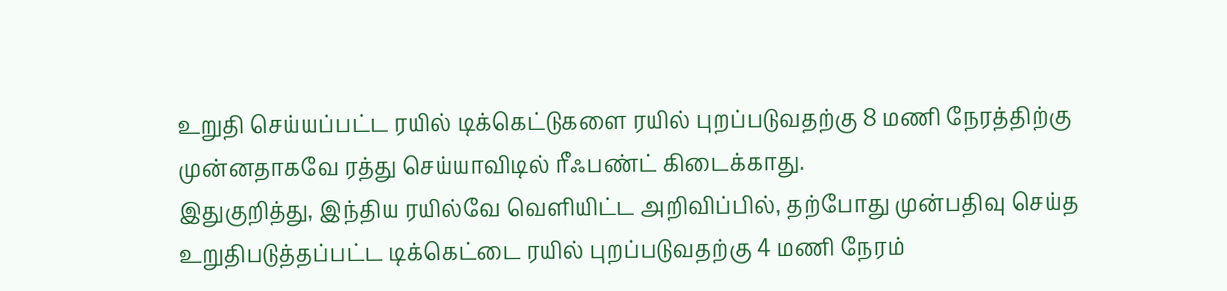உறுதி செய்யப்பட்ட ரயில் டிக்கெட்டுகளை ரயில் புறப்படுவதற்கு 8 மணி நேரத்திற்கு முன்னதாகவே ரத்து செய்யாவிடில் ரீஃபண்ட் கிடைக்காது.
இதுகுறித்து, இந்திய ரயில்வே வெளியிட்ட அறிவிப்பில், தற்போது முன்பதிவு செய்த உறுதிபடுத்தப்பட்ட டிக்கெட்டை ரயில் புறப்படுவதற்கு 4 மணி நேரம்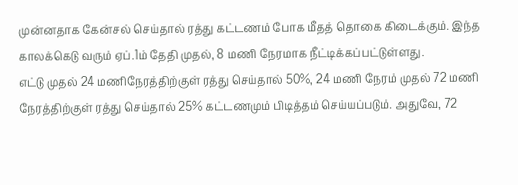முன்னதாக கேன்சல் செய்தால் ரத்து கட்டணம் போக மீதத் தொகை கிடைக்கும். இந்த காலக்கெடு வரும் ஏப்.1ம் தேதி முதல், 8 மணி நேரமாக நீட்டிக்கப்பட்டுள்ளது.
எட்டு முதல் 24 மணிநேரத்திற்குள் ரத்து செய்தால் 50%, 24 மணி நேரம் முதல் 72 மணி நேரத்திற்குள் ரத்து செய்தால் 25% கட்டணமும் பிடித்தம் செய்யப்படும். அதுவே, 72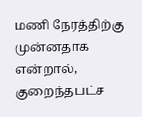மணி நேரத்திற்கு முன்னதாக என்றால், குறைந்தபட்ச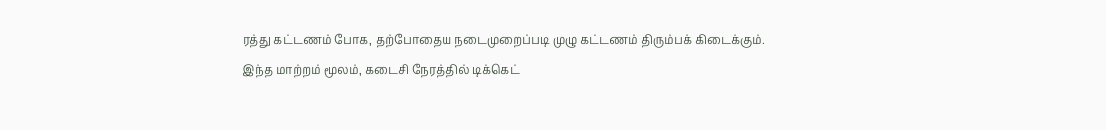ரத்து கட்டணம் போக, தற்போதைய நடைமுறைப்படி முழு கட்டணம் திரும்பக் கிடைக்கும்.
இந்த மாற்றம் மூலம், கடைசி நேரத்தில் டிக்கெட்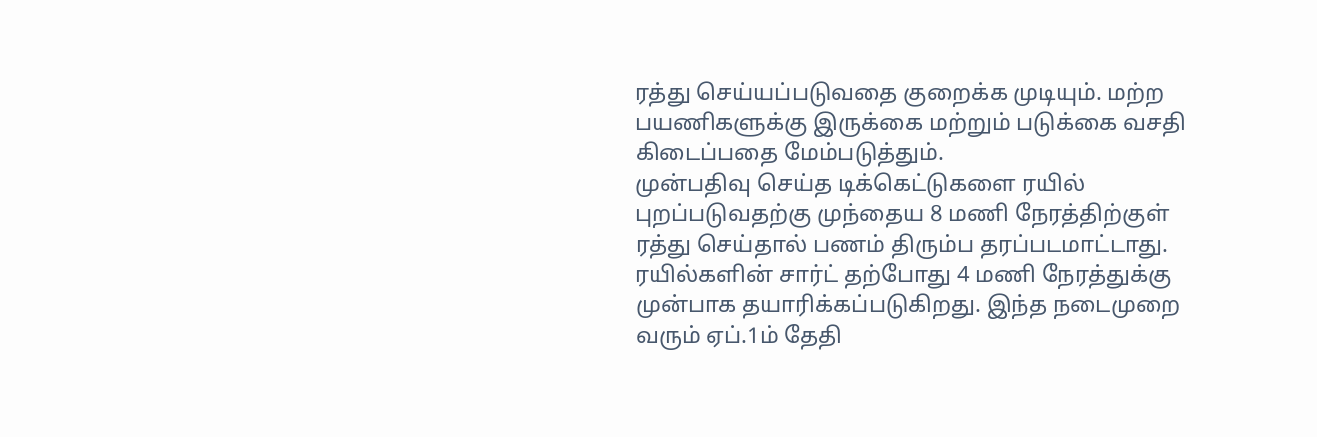ரத்து செய்யப்படுவதை குறைக்க முடியும். மற்ற பயணிகளுக்கு இருக்கை மற்றும் படுக்கை வசதி கிடைப்பதை மேம்படுத்தும்.
முன்பதிவு செய்த டிக்கெட்டுகளை ரயில் புறப்படுவதற்கு முந்தைய 8 மணி நேரத்திற்குள் ரத்து செய்தால் பணம் திரும்ப தரப்படமாட்டாது.
ரயில்களின் சார்ட் தற்போது 4 மணி நேரத்துக்கு முன்பாக தயாரிக்கப்படுகிறது. இந்த நடைமுறை வரும் ஏப்.1ம் தேதி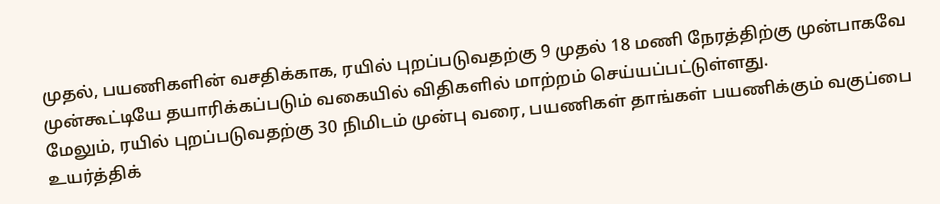முதல், பயணிகளின் வசதிக்காக, ரயில் புறப்படுவதற்கு 9 முதல் 18 மணி நேரத்திற்கு முன்பாகவே முன்கூட்டியே தயாரிக்கப்படும் வகையில் விதிகளில் மாற்றம் செய்யப்பட்டுள்ளது.
மேலும், ரயில் புறப்படுவதற்கு 30 நிமிடம் முன்பு வரை, பயணிகள் தாங்கள் பயணிக்கும் வகுப்பை உயர்த்திக்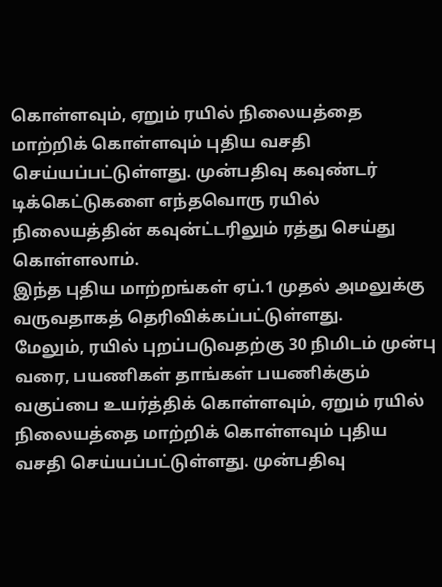கொள்ளவும், ஏறும் ரயில் நிலையத்தை மாற்றிக் கொள்ளவும் புதிய வசதி செய்யப்பட்டுள்ளது. முன்பதிவு கவுண்டர் டிக்கெட்டுகளை எந்தவொரு ரயில் நிலையத்தின் கவுன்ட்டரிலும் ரத்து செய்து கொள்ளலாம்.
இந்த புதிய மாற்றங்கள் ஏப்.1 முதல் அமலுக்கு வருவதாகத் தெரிவிக்கப்பட்டுள்ளது.
மேலும், ரயில் புறப்படுவதற்கு 30 நிமிடம் முன்பு வரை, பயணிகள் தாங்கள் பயணிக்கும் வகுப்பை உயர்த்திக் கொள்ளவும், ஏறும் ரயில் நிலையத்தை மாற்றிக் கொள்ளவும் புதிய வசதி செய்யப்பட்டுள்ளது. முன்பதிவு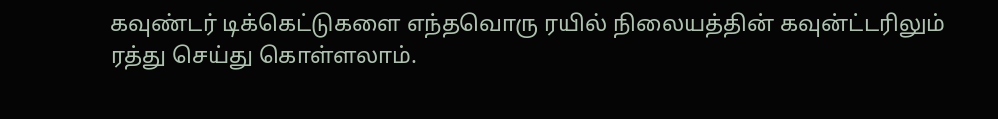கவுண்டர் டிக்கெட்டுகளை எந்தவொரு ரயில் நிலையத்தின் கவுன்ட்டரிலும் ரத்து செய்து கொள்ளலாம்.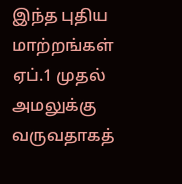இந்த புதிய மாற்றங்கள் ஏப்.1 முதல் அமலுக்கு வருவதாகத்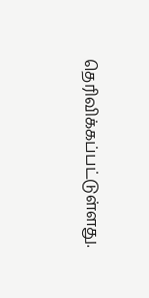தெரிவிக்கப்பட்டுள்ளது.